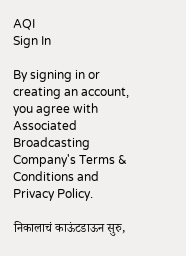AQI
Sign In

By signing in or creating an account, you agree with Associated Broadcasting Company's Terms & Conditions and Privacy Policy.

निकालाचं काऊंटडाऊन सुरु,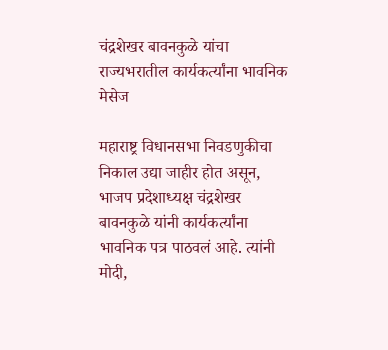चंद्रशेखर बावनकुळे यांचा राज्यभरातील कार्यकर्त्यांना भावनिक मेसेज

महाराष्ट्र विधानसभा निवडणुकीचा निकाल उद्या जाहीर होत असून, भाजप प्रदेशाध्यक्ष चंद्रशेखर बावनकुळे यांनी कार्यकर्त्यांना भावनिक पत्र पाठवलं आहे. त्यांनी मोदी,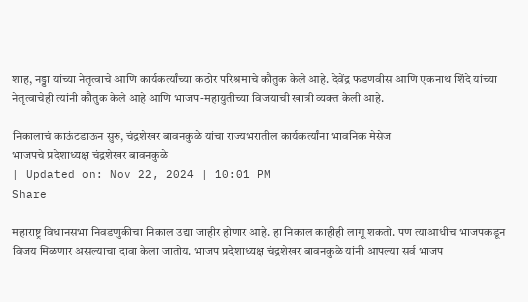शाह, नड्डा यांच्या नेतृत्वाचे आणि कार्यकर्त्यांच्या कठोर परिश्रमाचे कौतुक केले आहे. देवेंद्र फडणवीस आणि एकनाथ शिंदे यांच्या नेतृत्वाचेही त्यांनी कौतुक केले आहे आणि भाजप-महायुतीच्या विजयाची खात्री व्यक्त केली आहे.

निकालाचं काऊंटडाऊन सुरु, चंद्रशेखर बावनकुळे यांचा राज्यभरातील कार्यकर्त्यांना भावनिक मेसेज
भाजपचे प्रदेशाध्यक्ष चंद्रशेखर बावनकुळे
| Updated on: Nov 22, 2024 | 10:01 PM
Share

महाराष्ट्र विधानसभा निवडणुकीचा निकाल उद्या जाहीर होणार आहे. हा निकाल काहीही लागू शकतो. पण त्याआधीच भाजपकडून विजय मिळणार असल्याचा दावा केला जातोय. भाजप प्रदेशाध्यक्ष चंद्रशेखर बावनकुळे यांनी आपल्या सर्व भाजप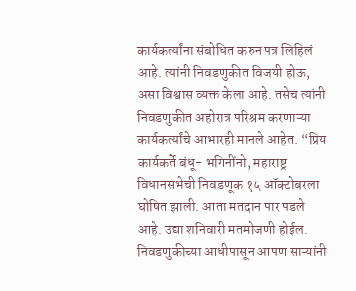कार्यकर्त्यांना संबोधित करुन पत्र लिहिलं आहे. त्यांनी निवडणुकीत विजयी होऊ, असा विश्वास व्यक्त केला आहे. तसेच त्यांनी निवडणुकीत अहोरात्र परिश्रम करणाऱ्या कार्यकर्त्यांचे आभारही मानले आहेत. “प्रिय कार्यकर्ते बंधू- भगिनींनो, महाराष्ट्र विधानसभेची निवडणूक १५ ऑक्टोबरला घोषित झाली. आता मतदान पार पडले आहे. उद्या शनिवारी मतमोजणी होईल. निवडणुकीच्या आधीपासून आपण साऱ्यांनी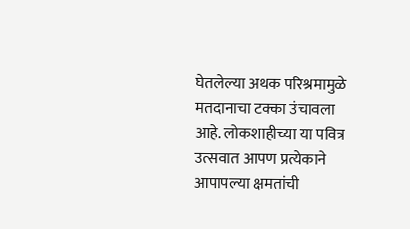घेतलेल्या अथक परिश्रमामुळे मतदानाचा टक्का उंचावला आहे. लोकशाहीच्या या पवित्र उत्सवात आपण प्रत्येकाने आपापल्या क्षमतांची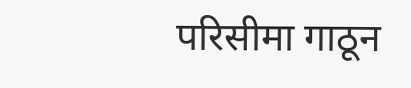परिसीमा गाठून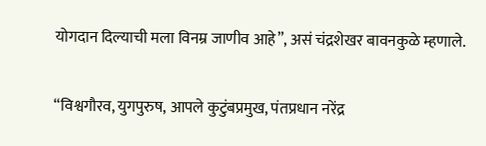योगदान दिल्याची मला विनम्र जाणीव आहे”, असं चंद्रशेखर बावनकुळे म्हणाले.

“विश्वगौरव, युगपुरुष, आपले कुटुंबप्रमुख, पंतप्रधान नरेंद्र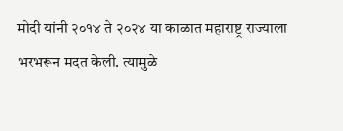मोदी यांनी २०१४ ते २०२४ या काळात महाराष्ट्र राज्याला भरभरून मदत केली. त्यामुळे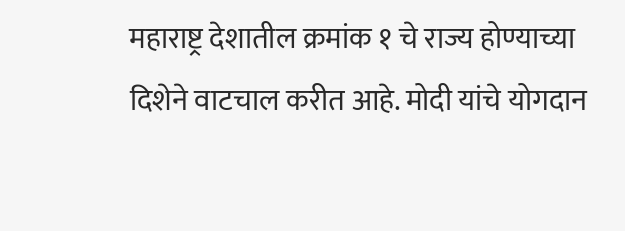महाराष्ट्र देशातील क्रमांक १ चे राज्य होण्याच्या दिशेने वाटचाल करीत आहे. मोदी यांचे योगदान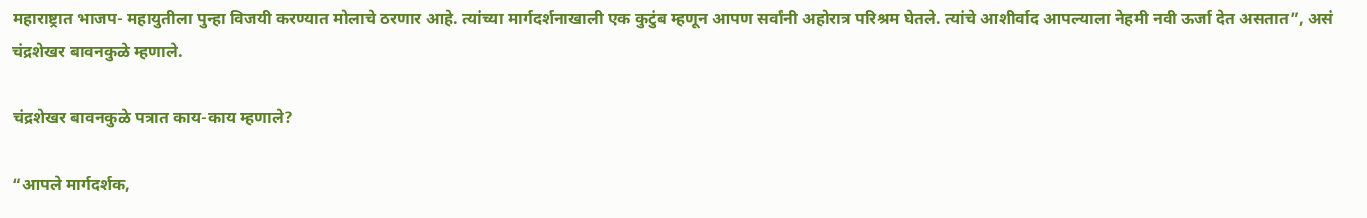महाराष्ट्रात भाजप- महायुतीला पुन्हा विजयी करण्यात मोलाचे ठरणार आहे. त्यांच्या मार्गदर्शनाखाली एक कुटुंब म्हणून आपण सर्वांनी अहोरात्र परिश्रम घेतले. त्यांचे आशीर्वाद आपल्याला नेहमी नवी ऊर्जा देत असतात”, असं चंद्रशेखर बावनकुळे म्हणाले.

चंद्रशेखर बावनकुळे पत्रात काय-काय म्हणाले?

“आपले मार्गदर्शक,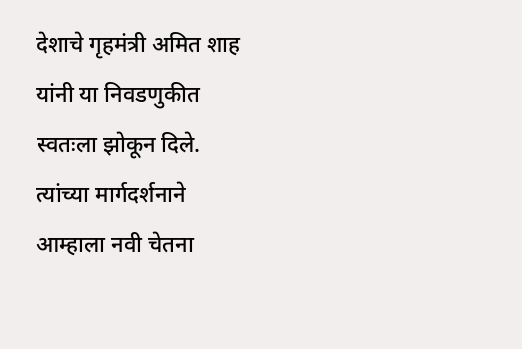देशाचे गृहमंत्री अमित शाह यांनी या निवडणुकीत स्वतःला झोकून दिले. त्यांच्या मार्गदर्शनाने आम्हाला नवी चेतना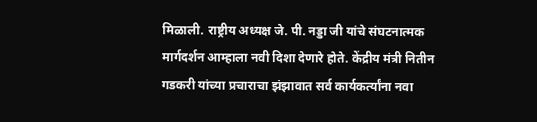मिळाली. राष्ट्रीय अध्यक्ष जे. पी. नड्डा जी यांचे संघटनात्मक मार्गदर्शन आम्हाला नवी दिशा देणारे होते. केंद्रीय मंत्री नितीन गडकरी यांच्या प्रचाराचा झंझावात सर्व कार्यकर्त्यांना नवा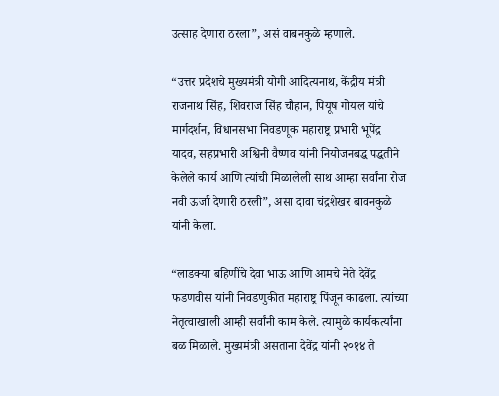उत्साह देणारा ठरला”, असं वाबनकुळे म्हणाले.

“उत्तर प्रदेशचे मुख्यमंत्री योगी आदित्यनाथ, केंद्रीय मंत्री राजनाथ सिंह, शिवराज सिंह चौहान, पियूष गोयल यांचे मार्गदर्शन, विधानसभा निवडणूक महाराष्ट्र प्रभारी भूपेंद्र यादव, सहप्रभारी अश्विनी वैष्णव यांनी नियोजनबद्ध पद्धतीने केलेले कार्य आणि त्यांची मिळालेली साथ आम्हा सर्वांना रोज नवी ऊर्जा देणारी ठरली”, असा दावा चंद्रशेखर बावनकुळे यांनी केला.

“लाडक्या बहिणींचे देवा भाऊ आणि आमचे नेते देवेंद्र फडणवीस यांनी निवडणुकीत महाराष्ट्र पिंजून काढला. त्यांच्या नेतृत्वाखाली आम्ही सर्वांनी काम केले. त्यामुळे कार्यकर्त्यांना बळ मिळाले. मुख्यमंत्री असताना देवेंद्र यांनी २०१४ ते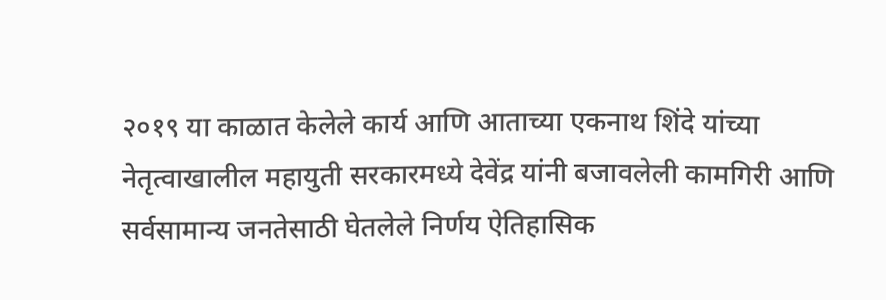२०१९ या काळात केलेले कार्य आणि आताच्या एकनाथ शिंदे यांच्या नेतृत्वाखालील महायुती सरकारमध्ये देवेंद्र यांनी बजावलेली कामगिरी आणि सर्वसामान्य जनतेसाठी घेतलेले निर्णय ऐतिहासिक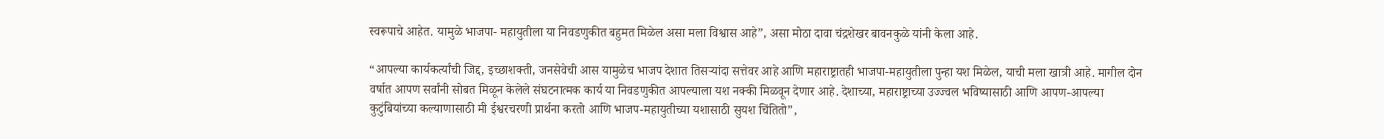स्वरूपाचे आहेत. यामुळे भाजपा- महायुतीला या निवडणुकीत बहुमत मिळेल असा मला विश्वास आहे”, असा मोठा दावा चंद्रशेखर बावनकुळे यांनी केला आहे.

“आपल्या कार्यकर्त्यांची जिद्द, इच्छाशक्ती, जनसेवेची आस यामुळेच भाजप देशात तिसऱ्यांदा सत्तेवर आहे आणि महाराष्ट्रातही भाजपा-महायुतीला पुन्हा यश मिळेल, याची मला खात्री आहे. मागील दोन वर्षात आपण सर्वांनी सोबत मिळून केलेले संघटनात्मक कार्य या निवडणुकीत आपल्याला यश नक्की मिळवून देणार आहे. देशाच्या, महाराष्ट्राच्या उज्ज्वल भविष्यासाठी आणि आपण-आपल्या कुटुंबियांच्या कल्याणासाठी मी ईश्वरचरणी प्रार्थना करतो आणि भाजप-महायुतीच्या यशासाठी सुयश चिंतितो”,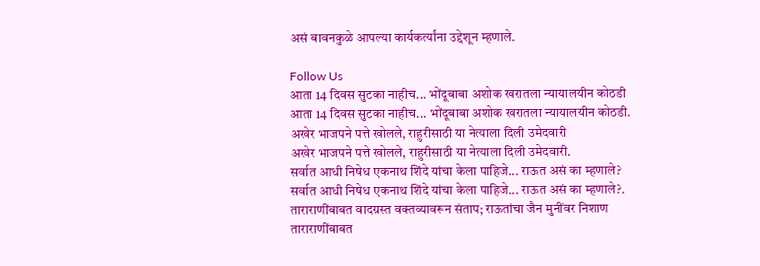असं बावनकुळे आपल्या कार्यकर्त्यांना उद्देशून म्हणाले.

Follow Us
आता 14 दिवस सुटका नाहीच... भोंदूबाबा अशोक खरातला न्यायालयीन कोठडी
आता 14 दिवस सुटका नाहीच... भोंदूबाबा अशोक खरातला न्यायालयीन कोठडी.
अखेर भाजपने पत्ते खोलले, राहुरीसाठी या नेत्याला दिली उमेदवारी
अखेर भाजपने पत्ते खोलले, राहुरीसाठी या नेत्याला दिली उमेदवारी.
सर्वात आधी निषेध एकनाथ शिंदे यांचा केला पाहिजे... राऊत असं का म्हणाले?
सर्वात आधी निषेध एकनाथ शिंदे यांचा केला पाहिजे... राऊत असं का म्हणाले?.
ताराराणींबाबत वादग्रस्त वक्तव्यावरून संताप; राऊतांचा जैन मुनींवर निशाण
ताराराणींबाबत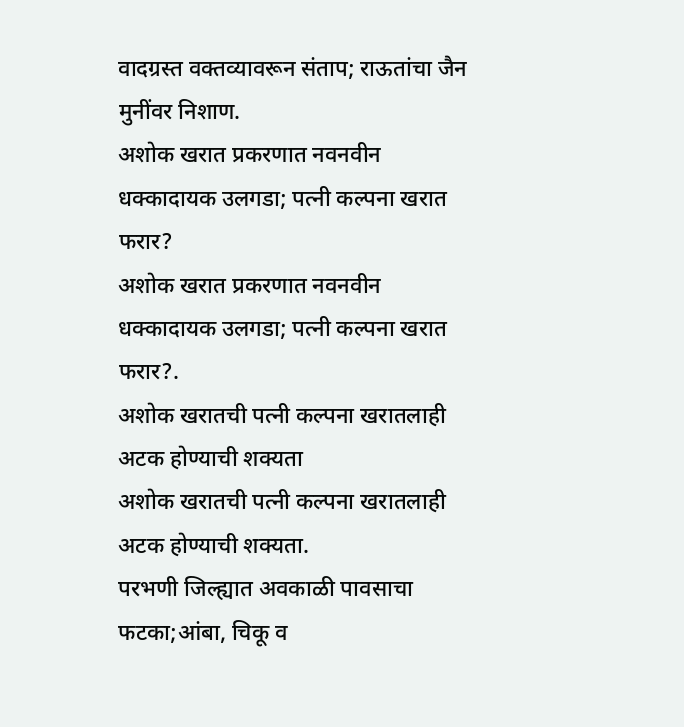वादग्रस्त वक्तव्यावरून संताप; राऊतांचा जैन मुनींवर निशाण.
अशोक खरात प्रकरणात नवनवीन धक्कादायक उलगडा; पत्नी कल्पना खरात फरार?
अशोक खरात प्रकरणात नवनवीन धक्कादायक उलगडा; पत्नी कल्पना खरात फरार?.
अशोक खरातची पत्नी कल्पना खरातलाही अटक होण्याची शक्यता
अशोक खरातची पत्नी कल्पना खरातलाही अटक होण्याची शक्यता.
परभणी जिल्ह्यात अवकाळी पावसाचा फटका;आंबा, चिकू व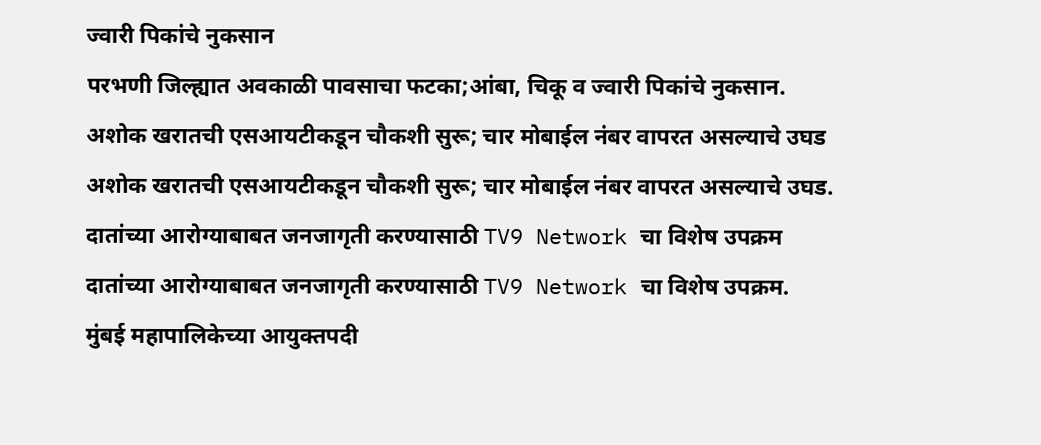ज्वारी पिकांचे नुकसान
परभणी जिल्ह्यात अवकाळी पावसाचा फटका;आंबा, चिकू व ज्वारी पिकांचे नुकसान.
अशोक खरातची एसआयटीकडून चौकशी सुरू; चार मोबाईल नंबर वापरत असल्याचे उघड
अशोक खरातची एसआयटीकडून चौकशी सुरू; चार मोबाईल नंबर वापरत असल्याचे उघड.
दातांच्या आरोग्याबाबत जनजागृती करण्यासाठी TV9 Network चा विशेष उपक्रम
दातांच्या आरोग्याबाबत जनजागृती करण्यासाठी TV9 Network चा विशेष उपक्रम.
मुंबई महापालिकेच्या आयुक्तपदी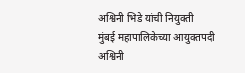अश्विनी भिडे यांची नियुक्ती
मुंबई महापालिकेच्या आयुक्तपदी अश्विनी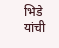भिडे यांची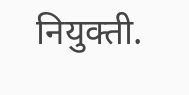नियुक्ती.